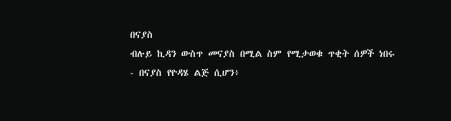በናያስ
ብሉይ ኪዳን ውስጥ መናያስ በሚል ስም የሚታወቁ ጥቂት ሰዎች ነበሩ
- በናያስ የዮዳሄ ልጅ ሲሆን፥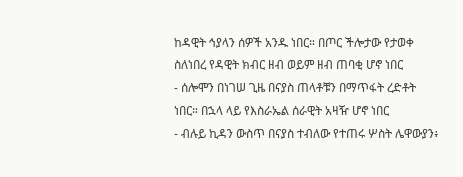ከዳዊት ኅያላን ሰዎች አንዱ ነበር። በጦር ችሎታው የታወቀ ስለነበረ የዳዊት ክብር ዘብ ወይም ዘብ ጠባቂ ሆኖ ነበር
- ሰሎሞን በነገሠ ጊዜ በናያስ ጠላቶቹን በማጥፋት ረድቶት ነበር። በኋላ ላይ የእስራኤል ሰራዊት አዛዥ ሆኖ ነበር
- ብሉይ ኪዳን ውስጥ በናያስ ተብለው የተጠሩ ሦስት ሌዋውያን፥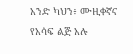አንድ ካህን፥ ሙዚቀኛና የአሳፍ ልጅ አሉ